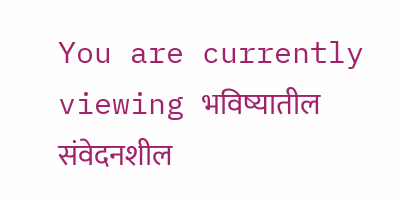You are currently viewing भविष्यातील संवेदनशील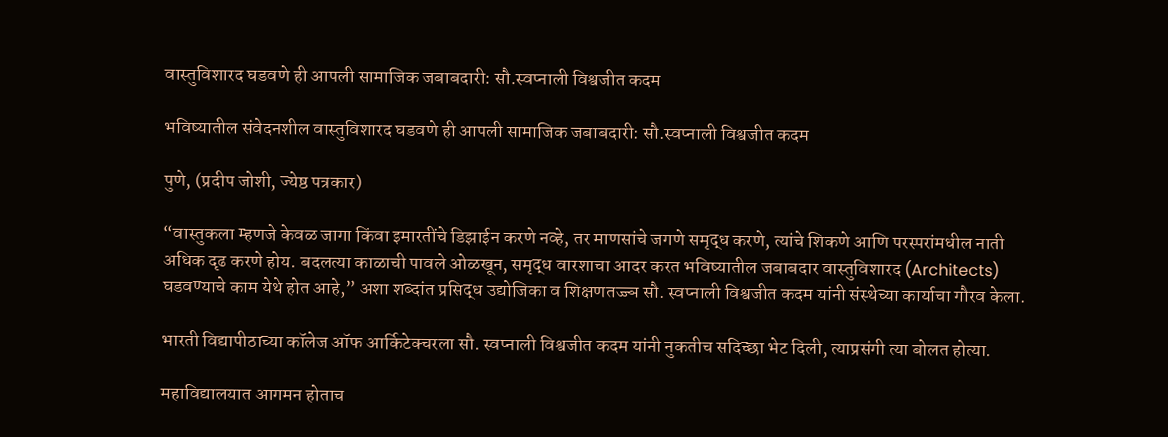वास्तुविशारद घडवणे ही आपली सामाजिक जबाबदारी: सौ.स्वप्नाली विश्वजीत कदम

भविष्यातील संवेदनशील वास्तुविशारद घडवणे ही आपली सामाजिक जबाबदारी: सौ.स्वप्नाली विश्वजीत कदम

पुणे, (प्रदीप जोशी, ज्येष्ठ पत्रकार)

“वास्तुकला म्हणजे केवळ जागा किंवा इमारतींचे डिझाईन करणे नव्हे, तर माणसांचे जगणे समृद्ध करणे, त्यांचे शिकणे आणि परस्परांमधील नाती अधिक दृढ करणे होय. बदलत्या काळाची पावले ओळखून, समृद्ध वारशाचा आदर करत भविष्यातील जबाबदार वास्तुविशारद (Architects) घडवण्याचे काम येथे होत आहे,” अशा शब्दांत प्रसिद्ध उद्योजिका व शिक्षणतज्ज्ञ सौ. स्वप्नाली विश्वजीत कदम यांनी संस्थेच्या कार्याचा गौरव केला.

भारती विद्यापीठाच्या कॉलेज ऑफ आर्किटेक्चरला सौ. स्वप्नाली विश्वजीत कदम यांनी नुकतीच सदिच्छा भेट दिली, त्याप्रसंगी त्या बोलत होत्या.

महाविद्यालयात आगमन होताच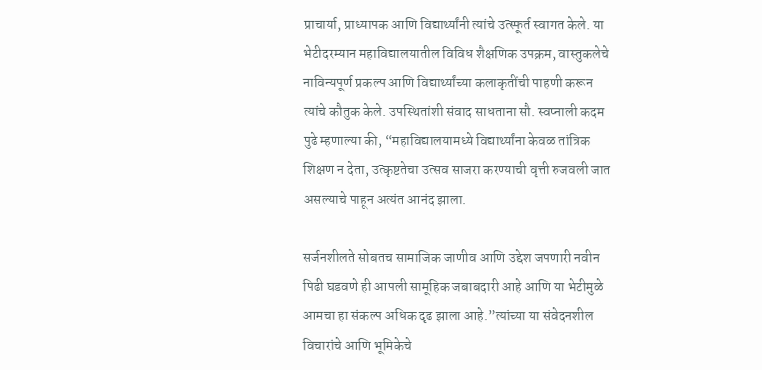प्राचार्या, प्राध्यापक आणि विद्यार्थ्यांनी त्यांचे उत्स्फूर्त स्वागत केले. या भेटीदरम्यान महाविद्यालयातील विविध शैक्षणिक उपक्रम, वास्तुकलेचे नाविन्यपूर्ण प्रकल्प आणि विद्यार्थ्यांच्या कलाकृतींची पाहणी करून त्यांचे कौतुक केले. उपस्थितांशी संवाद साधताना सौ. स्वप्नाली कदम पुढे म्हणाल्या की, “महाविद्यालयामध्ये विद्यार्थ्यांना केवळ तांत्रिक शिक्षण न देता, उत्कृष्टतेचा उत्सव साजरा करण्याची वृत्ती रुजवली जात असल्याचे पाहून अत्यंत आनंद झाला.

सर्जनशीलते सोबतच सामाजिक जाणीव आणि उद्देश जपणारी नवीन पिढी घडवणे ही आपली सामूहिक जबाबदारी आहे आणि या भेटीमुळे आमचा हा संकल्प अधिक दृढ झाला आहे.”त्यांच्या या संवेदनशील विचारांचे आणि भूमिकेचे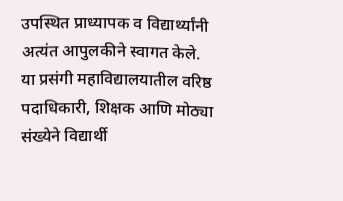उपस्थित प्राध्यापक व विद्यार्थ्यांनी अत्यंत आपुलकीने स्वागत केले. या प्रसंगी महाविद्यालयातील वरिष्ठ पदाधिकारी, शिक्षक आणि मोठ्या संख्येने विद्यार्थी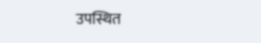उपस्थित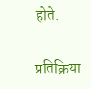होते.

प्रतिक्रिया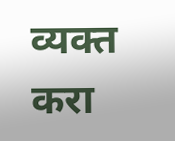व्यक्त करा